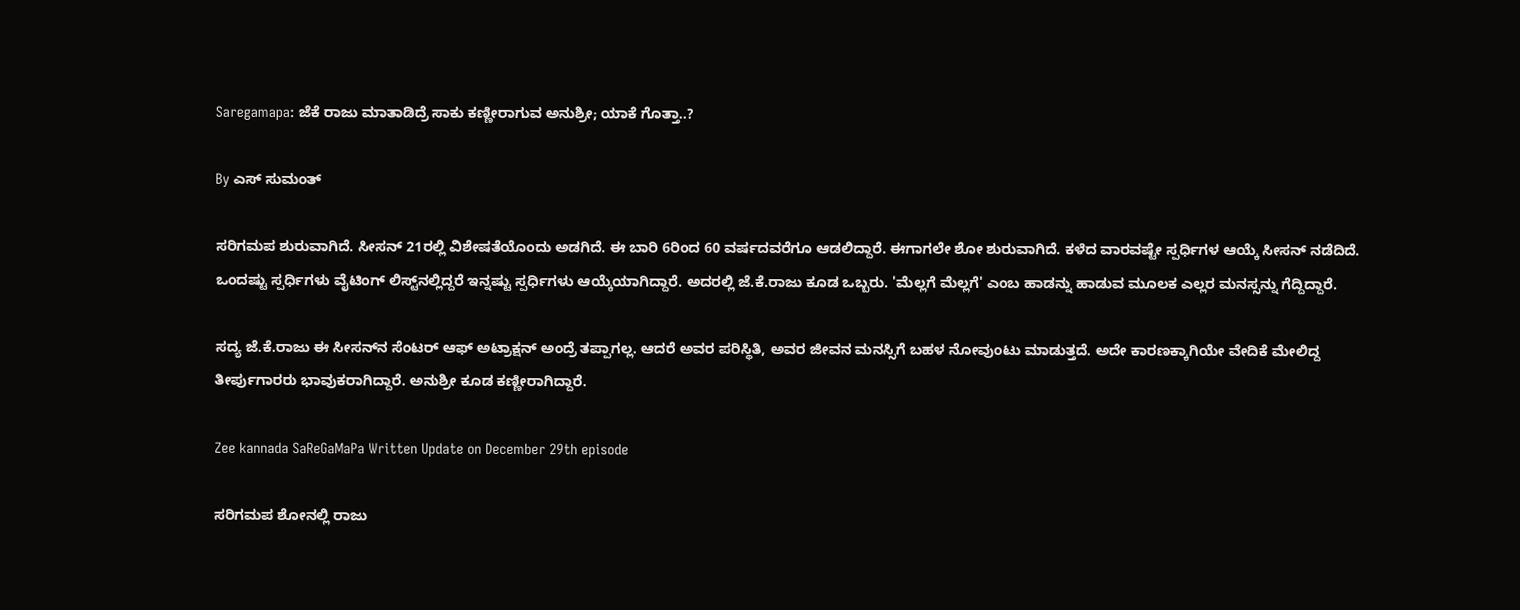Saregamapa: ಜೆಕೆ ರಾಜು ಮಾತಾಡಿದ್ರೆ ಸಾಕು ಕಣ್ಣೀರಾಗುವ ಅನುಶ್ರೀ; ಯಾಕೆ ಗೊತ್ತಾ..?

By ಎಸ್ ಸುಮಂತ್

ಸರಿಗಮಪ ಶುರುವಾಗಿದೆ. ಸೀಸನ್ 21ರಲ್ಲಿ ವಿಶೇಷತೆಯೊಂದು ಅಡಗಿದೆ. ಈ ಬಾರಿ 6ರಿಂದ 60 ವರ್ಷದವರೆಗೂ ಆಡಲಿದ್ದಾರೆ. ಈಗಾಗಲೇ ಶೋ ಶುರುವಾಗಿದೆ. ಕಳೆದ ವಾರವಷ್ಟೇ ಸ್ಪರ್ಧಿಗಳ ಆಯ್ಕೆ ಸೀಸನ್ ನಡೆದಿದೆ. ಒಂದಷ್ಟು ಸ್ಪರ್ಧಿಗಳು ವೈಟಿಂಗ್ ಲಿಸ್ಟ್‌ನಲ್ಲಿದ್ದರೆ ಇನ್ನಷ್ಟು ಸ್ಪರ್ಧಿಗಳು ಆಯ್ಕೆಯಾಗಿದ್ದಾರೆ. ಅದರಲ್ಲಿ ಜೆ.ಕೆ.ರಾಜು ಕೂಡ ಒಬ್ಬರು. 'ಮೆಲ್ಲಗೆ ಮೆಲ್ಲಗೆ' ಎಂಬ ಹಾಡನ್ನು ಹಾಡುವ ಮೂಲಕ ಎಲ್ಲರ ಮನಸ್ಸನ್ನು ಗೆದ್ದಿದ್ದಾರೆ.

ಸದ್ಯ ಜೆ.ಕೆ.ರಾಜು ಈ ಸೀಸನ್‌ನ ಸೆಂಟರ್ ಆಫ್ ಅಟ್ರಾಕ್ಷನ್ ಅಂದ್ರೆ ತಪ್ಪಾಗಲ್ಲ. ಆದರೆ ಅವರ ಪರಿಸ್ಥಿತಿ, ಅವರ ಜೀವನ ಮನಸ್ಸಿಗೆ ಬಹಳ ನೋವುಂಟು ಮಾಡುತ್ತದೆ. ಅದೇ ಕಾರಣಕ್ಕಾಗಿಯೇ ವೇದಿಕೆ ಮೇಲಿದ್ದ ತೀರ್ಪುಗಾರರು ಭಾವುಕರಾಗಿದ್ದಾರೆ. ಅನುಶ್ರೀ ಕೂಡ ಕಣ್ಣೀರಾಗಿದ್ದಾರೆ.

Zee kannada SaReGaMaPa Written Update on December 29th episode

ಸರಿಗಮಪ ಶೋನಲ್ಲಿ ರಾಜು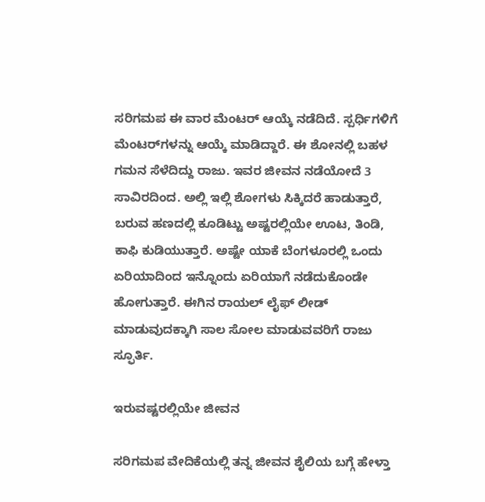ಸರಿಗಮಪ ಈ ವಾರ ಮೆಂಟರ್ ಆಯ್ಕೆ ನಡೆದಿದೆ. ಸ್ಪರ್ಧಿಗಳಿಗೆ ಮೆಂಟರ್‌ಗಳನ್ನು ಆಯ್ಕೆ ಮಾಡಿದ್ದಾರೆ. ಈ ಶೋನಲ್ಲಿ ಬಹಳ ಗಮನ ಸೆಳೆದಿದ್ದು ರಾಜು. ಇವರ ಜೀವನ ನಡೆಯೋದೆ 3 ಸಾವಿರದಿಂದ. ಅಲ್ಲಿ ಇಲ್ಲಿ ಶೋಗಳು ಸಿಕ್ಕಿದರೆ ಹಾಡುತ್ತಾರೆ, ಬರುವ ಹಣದಲ್ಲಿ ಕೂಡಿಟ್ಟು ಅಷ್ಟರಲ್ಲಿಯೇ ಊಟ, ತಿಂಡಿ, ಕಾಫಿ ಕುಡಿಯುತ್ತಾರೆ. ಅಷ್ಟೇ ಯಾಕೆ ಬೆಂಗಳೂರಲ್ಲಿ ಒಂದು ಏರಿಯಾದಿಂದ ಇನ್ನೊಂದು ಏರಿಯಾಗೆ ನಡೆದುಕೊಂಡೇ ಹೋಗುತ್ತಾರೆ. ಈಗಿನ ರಾಯಲ್ ಲೈಫ್ ಲೀಡ್ ಮಾಡುವುದಕ್ಕಾಗಿ ಸಾಲ ಸೋಲ ಮಾಡುವವರಿಗೆ ರಾಜು ಸ್ಫೂರ್ತಿ.

ಇರುವಷ್ಟರಲ್ಲಿಯೇ ಜೀವನ

ಸರಿಗಮಪ ವೇದಿಕೆಯಲ್ಲಿ ತನ್ನ ಜೀವನ ಶೈಲಿಯ ಬಗ್ಗೆ ಹೇಳ್ತಾ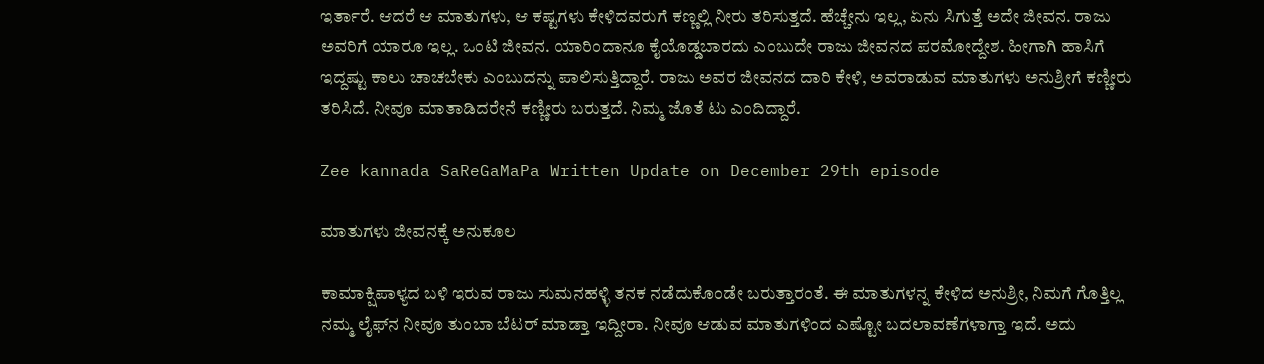ಇರ್ತಾರೆ. ಆದರೆ ಆ ಮಾತುಗಳು, ಆ ಕಷ್ಟಗಳು ಕೇಳಿದವರುಗೆ ಕಣ್ಣಲ್ಲಿ ನೀರು ತರಿಸುತ್ತದೆ. ಹೆಚ್ಚೇನು ಇಲ್ಲ, ಏನು ಸಿಗುತ್ತೆ ಅದೇ ಜೀವನ. ರಾಜು ಅವರಿಗೆ ಯಾರೂ ಇಲ್ಲ. ಒಂಟಿ ಜೀವನ. ಯಾರಿಂದಾನೂ ಕೈಯೊಡ್ಡಬಾರದು ಎಂಬುದೇ ರಾಜು ಜೀವನದ ಪರಮೋದ್ದೇಶ. ಹೀಗಾಗಿ ಹಾಸಿಗೆ ಇದ್ದಷ್ಟು ಕಾಲು ಚಾಚಬೇಕು ಎಂಬುದನ್ನು ಪಾಲಿಸುತ್ತಿದ್ದಾರೆ. ರಾಜು ಅವರ ಜೀವನದ ದಾರಿ ಕೇಳಿ, ಅವರಾಡುವ ಮಾತುಗಳು ಅನುಶ್ರೀಗೆ ಕಣ್ಣೀರು ತರಿಸಿದೆ. ನೀವೂ ಮಾತಾಡಿದರೇನೆ ಕಣ್ಣೀರು ಬರುತ್ತದೆ. ನಿಮ್ಮ ಜೊತೆ ಟು ಎಂದಿದ್ದಾರೆ.

Zee kannada SaReGaMaPa Written Update on December 29th episode

ಮಾತುಗಳು ಜೀವನಕ್ಕೆ ಅನುಕೂಲ

ಕಾಮಾಕ್ಷಿಪಾಳ್ಯದ ಬಳಿ ಇರುವ ರಾಜು ಸುಮನಹಳ್ಳಿ ತನಕ ನಡೆದುಕೊಂಡೇ ಬರುತ್ತಾರಂತೆ. ಈ ಮಾತುಗಳನ್ನ ಕೇಳಿದ ಅನುಶ್ರೀ, ನಿಮಗೆ ಗೊತ್ತಿಲ್ಲ ನಮ್ಮ ಲೈಫ್‌ನ ನೀವೂ ತುಂಬಾ ಬೆಟರ್ ಮಾಡ್ತಾ ಇದ್ದೀರಾ. ನೀವೂ ಆಡುವ ಮಾತುಗಳಿಂದ ಎಷ್ಟೋ ಬದಲಾವಣೆಗಳಾಗ್ತಾ ಇದೆ. ಅದು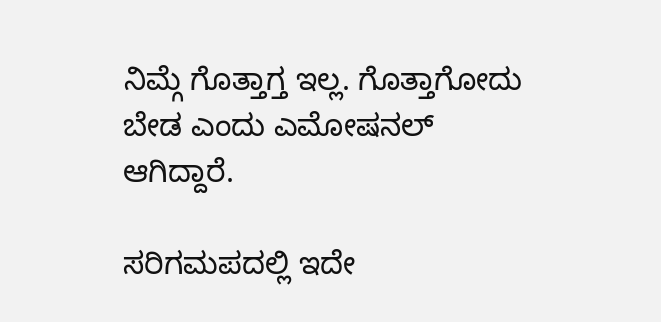ನಿಮ್ಗೆ ಗೊತ್ತಾಗ್ತ ಇಲ್ಲ. ಗೊತ್ತಾಗೋದು ಬೇಡ ಎಂದು ಎಮೋಷನಲ್ ಆಗಿದ್ದಾರೆ.

ಸರಿಗಮಪದಲ್ಲಿ ಇದೇ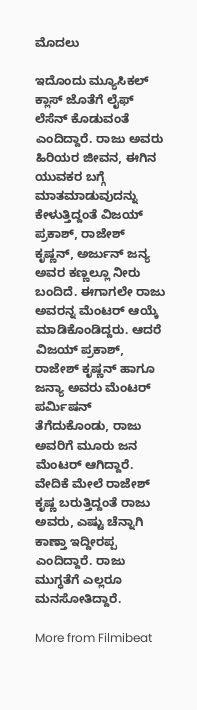ಮೊದಲು

ಇದೊಂದು ಮ್ಯೂಸಿಕಲ್ ಕ್ಲಾಸ್ ಜೊತೆಗೆ ಲೈಫ್ ಲೆಸೆನ್ ಕೊಡುವಂತೆ ಎಂದಿದ್ದಾರೆ. ರಾಜು ಅವರು ಹಿರಿಯರ ಜೀವನ, ಈಗಿನ ಯುವಕರ ಬಗ್ಗೆ ಮಾತಮಾಡುವುದನ್ನು ಕೇಳುತ್ತಿದ್ದಂತೆ ವಿಜಯ್ ಪ್ರಕಾಶ್, ರಾಜೇಶ್‌ ಕೃಷ್ಣನ್, ಅರ್ಜುನ್ ಜನ್ಯ ಅವರ ಕಣ್ಣಲ್ಲೂ ನೀರು ಬಂದಿದೆ. ಈಗಾಗಲೇ ರಾಜು ಅವರನ್ನ ಮೆಂಟರ್ ಆಯ್ಕೆ ಮಾಡಿಕೊಂಡಿದ್ದರು. ಆದರೆ ವಿಜಯ್ ಪ್ರಕಾಶ್, ರಾಜೇಶ್ ಕೃಷ್ಣನ್ ಹಾಗೂ ಜನ್ಯಾ ಅವರು ಮೆಂಟರ್ ಪರ್ಮಿಷನ್ ತೆಗೆದುಕೊಂಡು, ರಾಜು ಅವರಿಗೆ ಮೂರು ಜನ ಮೆಂಟರ್ ಆಗಿದ್ದಾರೆ. ವೇದಿಕೆ ಮೇಲೆ ರಾಜೇಶ್ ಕೃಷ್ಣ ಬರುತ್ತಿದ್ದಂತೆ ರಾಜು ಅವರು, ಎಷ್ಟು ಚೆನ್ನಾಗಿ ಕಾಣ್ತಾ ಇದ್ದೀರಪ್ಪ ಎಂದಿದ್ದಾರೆ. ರಾಜು ಮುಗ್ಧತೆಗೆ ಎಲ್ಲರೂ ಮನಸೋತಿದ್ದಾರೆ.

More from Filmibeat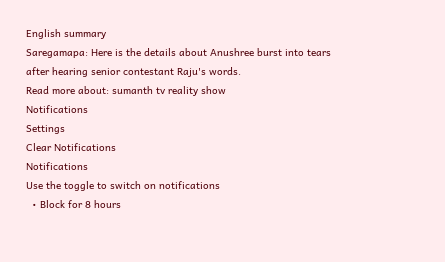English summary
Saregamapa: Here is the details about Anushree burst into tears after hearing senior contestant Raju's words.
Read more about: sumanth tv reality show
Notifications
Settings
Clear Notifications
Notifications
Use the toggle to switch on notifications
  • Block for 8 hours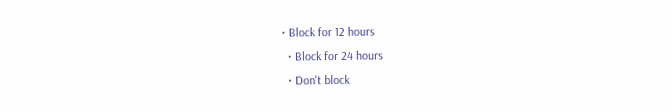• Block for 12 hours
  • Block for 24 hours
  • Don't block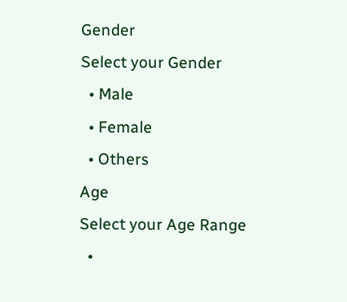Gender
Select your Gender
  • Male
  • Female
  • Others
Age
Select your Age Range
  •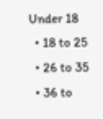Under 18
  • 18 to 25
  • 26 to 35
  • 36 to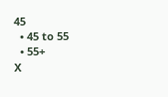45
  • 45 to 55
  • 55+
X